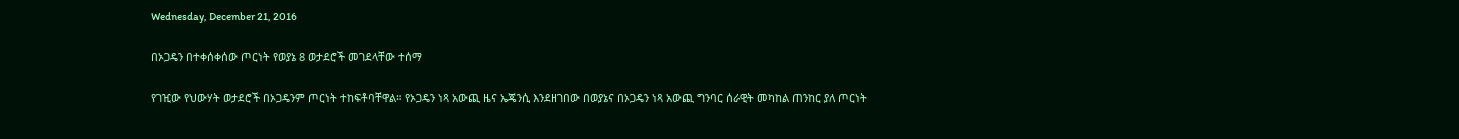Wednesday, December 21, 2016

በኦጋዴን በተቀሰቀሰው ጦርነት የወያኔ 8 ወታደሮች መገደላቸው ተሰማ

የገዢው የህውሃት ወታደሮች በኦጋዴንም ጦርነት ተከፍቶባቸዋል። የኦጋዴን ነጻ አውጪ ዜና ኤጄንሲ እንደዘገበው በወያኔና በኦጋዴን ነጻ አውጪ ግንባር ሰራዊት መካከል ጠንከር ያለ ጦርነት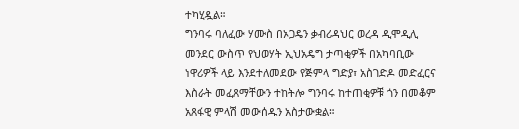ተካሂዷል።
ግንባሩ ባለፈው ሃሙስ በኦጋዴን ቃብሪዳህር ወረዳ ዲሞዲሊ መንደር ውስጥ የህወሃት ኢህአዴግ ታጣቂዎች በአካባቢው ነዋሪዎች ላይ እንደተለመደው የጅምላ ግድያ፣ አስገድዶ መድፈርና እስራት መፈጸማቸውን ተከትሎ ግንባሩ ከተጠቂዎቹ ጎን በመቆም አጸፋዊ ምላሽ መውሰዱን አስታውቋል።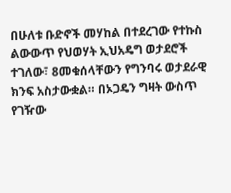በሁለቱ ቡድኖች መሃከል በተደረገው የተኩስ ልውውጥ የህወሃት ኢህአዴግ ወታደሮች ተገለው፣ 8መቁሰላቸውን የግንባሩ ወታደራዊ ክንፍ አስታውቋል። በኦጋዴን ግዛት ውስጥ የገዥው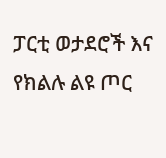ፓርቲ ወታደሮች እና የክልሉ ልዩ ጦር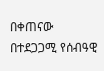በቀጠናው በተደጋጋሚ የሰብዓዊ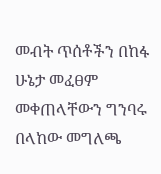መብት ጥሰቶችን በከፋ ሁኔታ መፈፀም መቀጠላቸውን ግንባሩ በላከው መግለጫ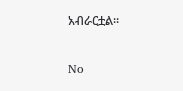አብራርቷል።

No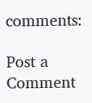comments:

Post a Comment